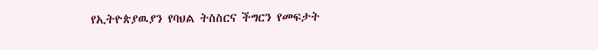የኢትዮጵያዉያን የባህል ትስስርና ችግርን የመፍታት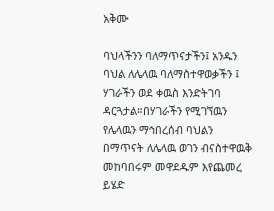አቅሙ

ባህላችንን ባለማጥናታችን፤ አንዱን ባህል ለሌላዉ ባለማስተዋወቃችን ፤ ሃገራችን ወደ ቀዉስ እንድትገባ ዳርጓታል።በሃገራችን የሚገኘዉን የሌላዉን ማኅበረሰብ ባህልን በማጥናት ለሌላዉ ወገን ብናስተዋዉቅ መከባበሩም መዋደዱም እየጨመረ ይሄድ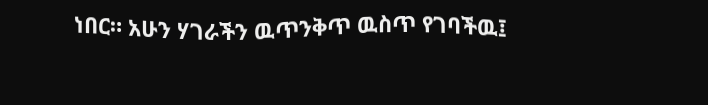ነበር። አሁን ሃገራችን ዉጥንቅጥ ዉስጥ የገባችዉ፤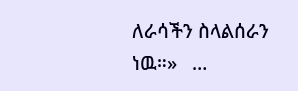ለራሳችን ስላልሰራን ነዉ።»   …